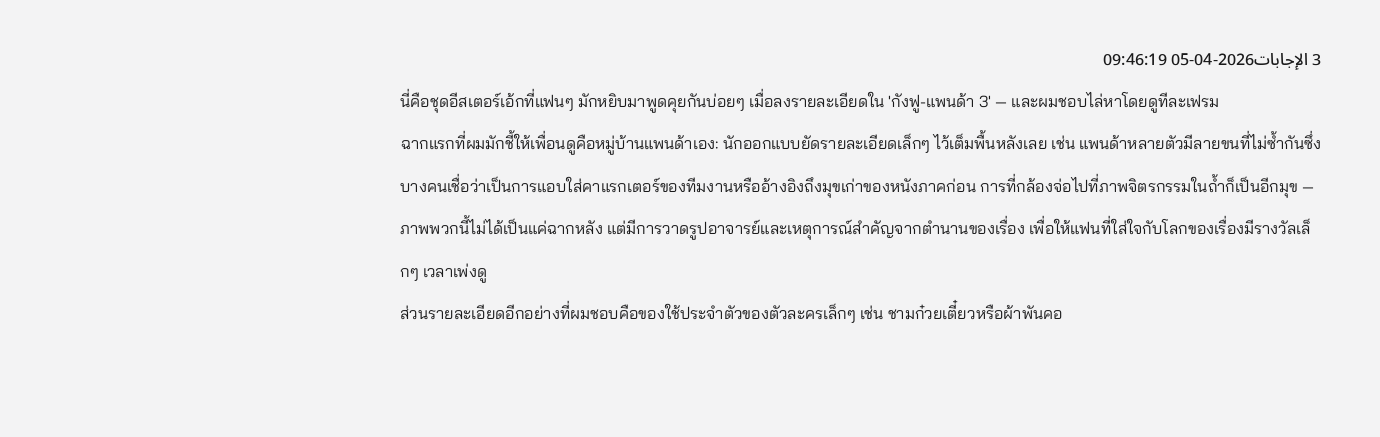3 الإجابات2026-04-05 09:46:19
นี่คือชุดอีสเตอร์เอ้กที่แฟนๆ มักหยิบมาพูดคุยกันบ่อยๆ เมื่อลงรายละเอียดใน 'กังฟู-แพนด้า 3' — และผมชอบไล่หาโดยดูทีละเฟรม
ฉากแรกที่ผมมักชี้ให้เพื่อนดูคือหมู่บ้านแพนด้าเอง: นักออกแบบยัดรายละเอียดเล็กๆ ไว้เต็มพื้นหลังเลย เช่น แพนด้าหลายตัวมีลายขนที่ไม่ซ้ำกันซึ่งบางคนเชื่อว่าเป็นการแอบใส่คาแรกเตอร์ของทีมงานหรืออ้างอิงถึงมุขเก่าของหนังภาคก่อน การที่กล้องจ่อไปที่ภาพจิตรกรรมในถ้ำก็เป็นอีกมุข — ภาพพวกนี้ไม่ได้เป็นแค่ฉากหลัง แต่มีการวาดรูปอาจารย์และเหตุการณ์สำคัญจากตำนานของเรื่อง เพื่อให้แฟนที่ใส่ใจกับโลกของเรื่องมีรางวัลเล็กๆ เวลาเพ่งดู
ส่วนรายละเอียดอีกอย่างที่ผมชอบคือของใช้ประจำตัวของตัวละครเล็กๆ เช่น ชามก๋วยเตี๋ยวหรือผ้าพันคอ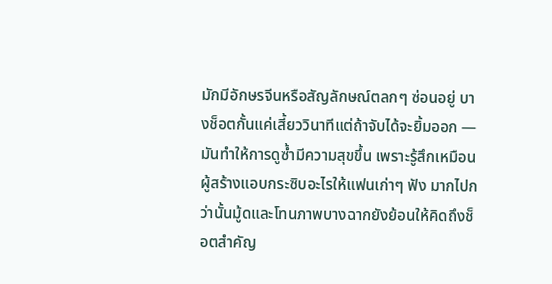มักมีอักษรจีนหรือสัญลักษณ์ตลกๆ ซ่อนอยู่ บางช็อตกั้นแค่เสี้ยววินาทีแต่ถ้าจับได้จะยิ้มออก — มันทำให้การดูซ้ำมีความสุขขึ้น เพราะรู้สึกเหมือนผู้สร้างแอบกระซิบอะไรให้แฟนเก่าๆ ฟัง มากไปกว่านั้นมู้ดและโทนภาพบางฉากยังย้อนให้คิดถึงช็อตสำคัญ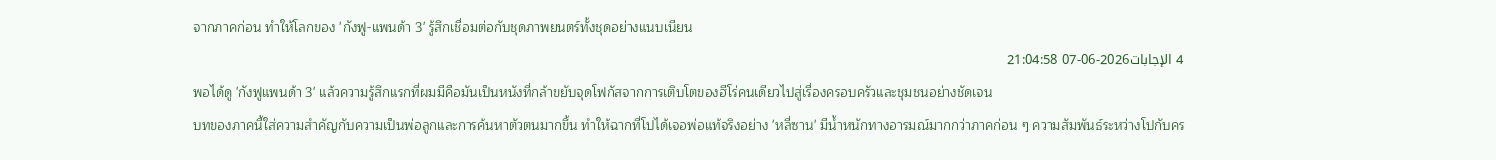จากภาคก่อน ทำให้โลกของ 'กังฟู-แพนด้า 3' รู้สึกเชื่อมต่อกับชุดภาพยนตร์ทั้งชุดอย่างแนบเนียน
4 الإجابات2026-06-07 21:04:58
พอได้ดู 'กังฟูแพนด้า 3' แล้วความรู้สึกแรกที่ผมมีคือมันเป็นหนังที่กล้าขยับจุดโฟกัสจากการเติบโตของฮีโร่คนเดียวไปสู่เรื่องครอบครัวและชุมชนอย่างชัดเจน
บทของภาคนี้ใส่ความสำคัญกับความเป็นพ่อลูกและการค้นหาตัวตนมากขึ้น ทำให้ฉากที่โปได้เจอพ่อแท้จริงอย่าง 'หลี่ซาน' มีน้ำหนักทางอารมณ์มากกว่าภาคก่อน ๆ ความสัมพันธ์ระหว่างโปกับคร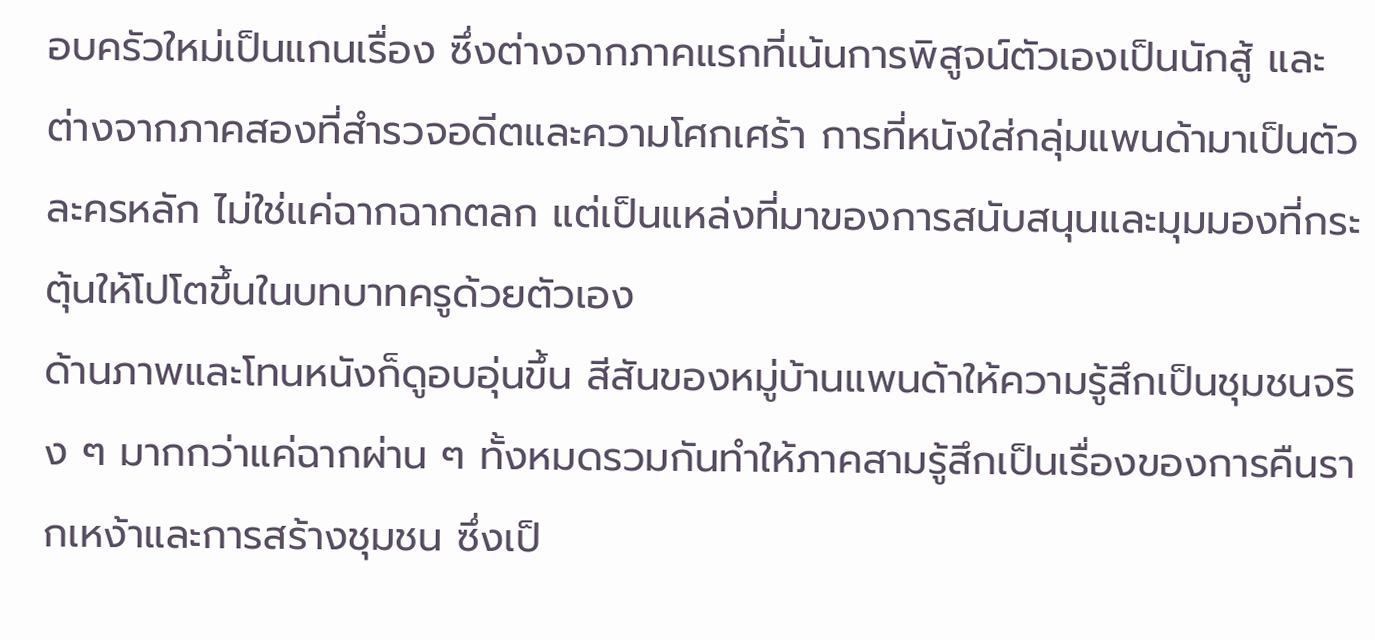อบครัวใหม่เป็นแกนเรื่อง ซึ่งต่างจากภาคแรกที่เน้นการพิสูจน์ตัวเองเป็นนักสู้ และต่างจากภาคสองที่สำรวจอดีตและความโศกเศร้า การที่หนังใส่กลุ่มแพนด้ามาเป็นตัวละครหลัก ไม่ใช่แค่ฉากฉากตลก แต่เป็นแหล่งที่มาของการสนับสนุนและมุมมองที่กระตุ้นให้โปโตขึ้นในบทบาทครูด้วยตัวเอง
ด้านภาพและโทนหนังก็ดูอบอุ่นขึ้น สีสันของหมู่บ้านแพนด้าให้ความรู้สึกเป็นชุมชนจริง ๆ มากกว่าแค่ฉากผ่าน ๆ ทั้งหมดรวมกันทำให้ภาคสามรู้สึกเป็นเรื่องของการคืนรากเหง้าและการสร้างชุมชน ซึ่งเป็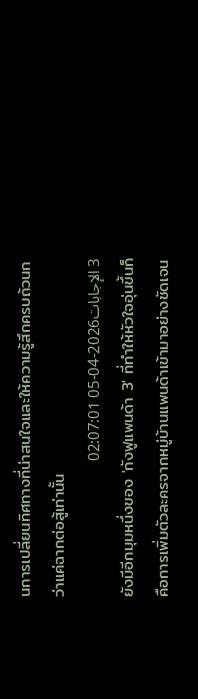นการเปลี่ยนทิศทางที่น่าสนใจและให้ความรู้สึกครบถ้วนกว่าแค่ฉากต่อสู้เท่านั้น
3 الإجابات2026-04-05 02:07:01
ยังมีอีกมุมหนึ่งของ 'กังฟูแพนด้า 3' ที่ทำให้หัวใจอุ่นขึ้นก็คือการเพิ่มตัวละครจากหมู่บ้านแพนด้าเข้ามาอย่างชัดเจน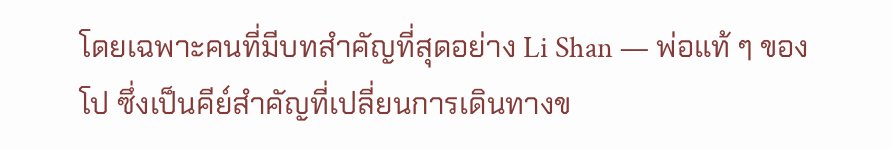โดยเฉพาะคนที่มีบทสำคัญที่สุดอย่าง Li Shan — พ่อแท้ ๆ ของโป ซึ่งเป็นคีย์สำคัญที่เปลี่ยนการเดินทางข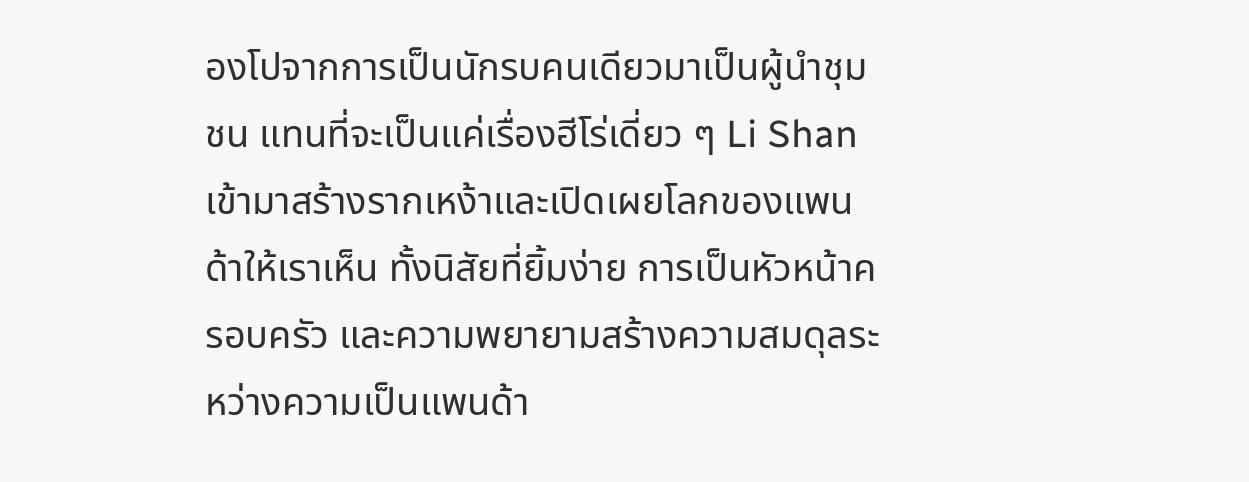องโปจากการเป็นนักรบคนเดียวมาเป็นผู้นำชุมชน แทนที่จะเป็นแค่เรื่องฮีโร่เดี่ยว ๆ Li Shan เข้ามาสร้างรากเหง้าและเปิดเผยโลกของแพนด้าให้เราเห็น ทั้งนิสัยที่ยิ้มง่าย การเป็นหัวหน้าครอบครัว และความพยายามสร้างความสมดุลระหว่างความเป็นแพนด้า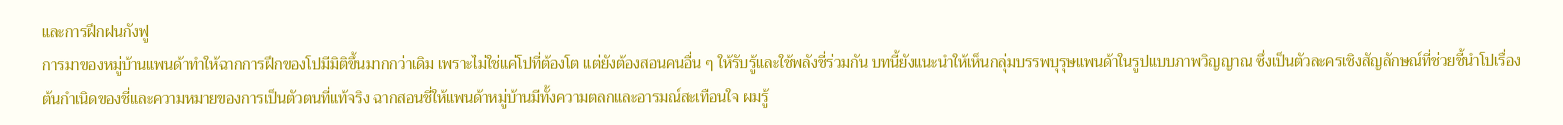และการฝึกฝนกังฟู
การมาของหมู่บ้านแพนด้าทำให้ฉากการฝึกของโปมีมิติขึ้นมากกว่าเดิม เพราะไม่ใช่แค่โปที่ต้องโต แต่ยังต้องสอนคนอื่น ๆ ให้รับรู้และใช้พลังชี่ร่วมกัน บทนี้ยังแนะนำให้เห็นกลุ่มบรรพบุรุษแพนด้าในรูปแบบภาพวิญญาณ ซึ่งเป็นตัวละครเชิงสัญลักษณ์ที่ช่วยชี้นำโปเรื่องต้นกำเนิดของชี่และความหมายของการเป็นตัวตนที่แท้จริง ฉากสอนชี่ให้แพนด้าหมู่บ้านมีทั้งความตลกและอารมณ์สะเทือนใจ ผมรู้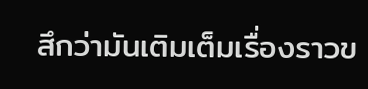สึกว่ามันเติมเต็มเรื่องราวข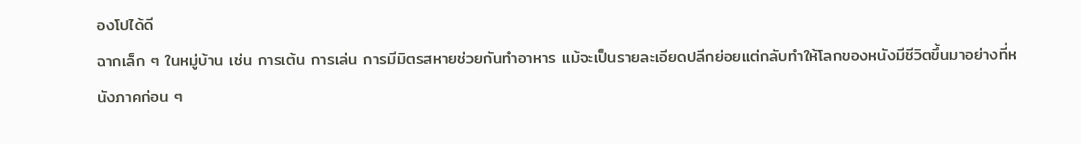องโปได้ดี
ฉากเล็ก ๆ ในหมู่บ้าน เช่น การเต้น การเล่น การมีมิตรสหายช่วยกันทำอาหาร แม้จะเป็นรายละเอียดปลีกย่อยแต่กลับทำให้โลกของหนังมีชีวิตขึ้นมาอย่างที่หนังภาคก่อน ๆ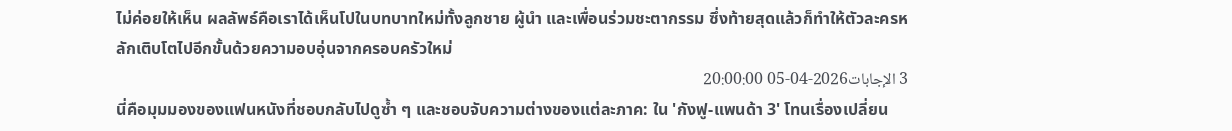ไม่ค่อยให้เห็น ผลลัพธ์คือเราได้เห็นโปในบทบาทใหม่ทั้งลูกชาย ผู้นำ และเพื่อนร่วมชะตากรรม ซึ่งท้ายสุดแล้วก็ทำให้ตัวละครหลักเติบโตไปอีกขั้นด้วยความอบอุ่นจากครอบครัวใหม่
3 الإجابات2026-04-05 20:00:00
นี่คือมุมมองของแฟนหนังที่ชอบกลับไปดูซ้ำ ๆ และชอบจับความต่างของแต่ละภาค: ใน 'กังฟู-แพนด้า 3' โทนเรื่องเปลี่ยน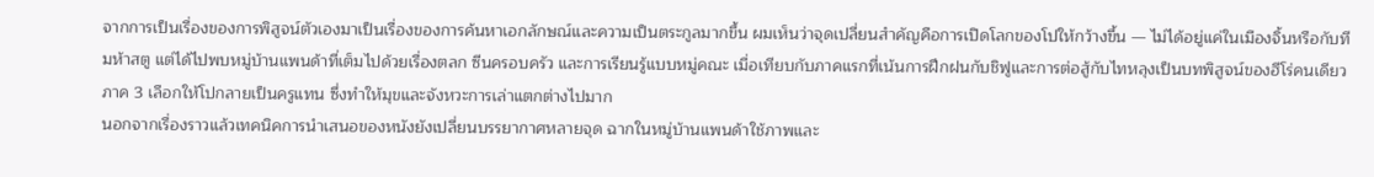จากการเป็นเรื่องของการพิสูจน์ตัวเองมาเป็นเรื่องของการค้นหาเอกลักษณ์และความเป็นตระกูลมากขึ้น ผมเห็นว่าจุดเปลี่ยนสำคัญคือการเปิดโลกของโปให้กว้างขึ้น — ไม่ได้อยู่แค่ในเมืองจิ้นหรือกับทีมห้าสตู แต่ได้ไปพบหมู่บ้านแพนด้าที่เต็มไปด้วยเรื่องตลก ซีนครอบครัว และการเรียนรู้แบบหมู่คณะ เมื่อเทียบกับภาคแรกที่เน้นการฝึกฝนกับชิฟูและการต่อสู้กับไทหลุงเป็นบทพิสูจน์ของฮีโร่คนเดียว ภาค 3 เลือกให้โปกลายเป็นครูแทน ซึ่งทำให้มุขและจังหวะการเล่าแตกต่างไปมาก
นอกจากเรื่องราวแล้วเทคนิคการนำเสนอของหนังยังเปลี่ยนบรรยากาศหลายจุด ฉากในหมู่บ้านแพนด้าใช้ภาพและ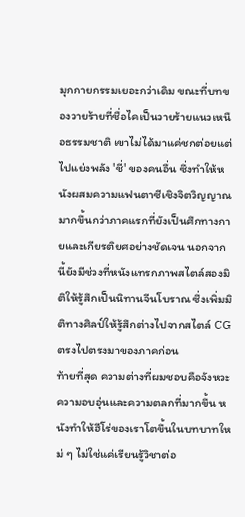มุกกายกรรมเยอะกว่าเดิม ขณะที่บทของวายร้ายที่ชื่อไคเป็นวายร้ายแนวเหนือธรรมชาติ เขาไม่ได้มาแค่ชกต่อยแต่ไปแย่งพลัง 'ชี่' ของคนอื่น ซึ่งทำให้หนังผสมความแฟนตาซีเชิงจิตวิญญาณมากขึ้นกว่าภาคแรกที่ยังเป็นศึกทางกายและเกียรติยศอย่างชัดเจน นอกจากนี้ยังมีช่วงที่หนังแทรกภาพสไตล์สองมิติให้รู้สึกเป็นนิทานจีนโบราณ ซึ่งเพิ่มมิติทางศิลป์ให้รู้สึกต่างไปจากสไตล์ CG ตรงไปตรงมาของภาคก่อน
ท้ายที่สุด ความต่างที่ผมชอบคือจังหวะความอบอุ่นและความตลกที่มากขึ้น หนังทำให้ฮีโร่ของเราโตขึ้นในบทบาทใหม่ ๆ ไม่ใช่แค่เรียนรู้วิชาต่อ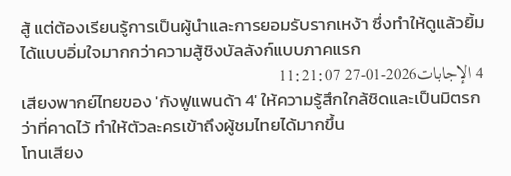สู้ แต่ต้องเรียนรู้การเป็นผู้นำและการยอมรับรากเหง้า ซึ่งทำให้ดูแล้วยิ้มได้แบบอิ่มใจมากกว่าความสู้ชิงบัลลังก์แบบภาคแรก
4 الإجابات2026-01-27 11:21:07
เสียงพากย์ไทยของ 'กังฟูแพนด้า 4' ให้ความรู้สึกใกล้ชิดและเป็นมิตรกว่าที่คาดไว้ ทำให้ตัวละครเข้าถึงผู้ชมไทยได้มากขึ้น
โทนเสียง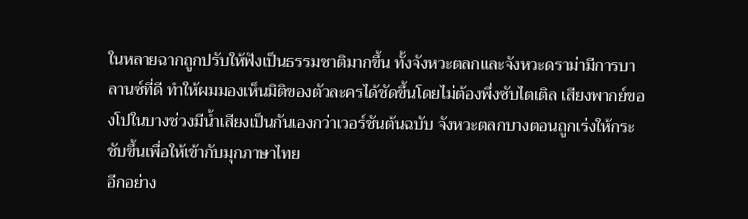ในหลายฉากถูกปรับให้ฟังเป็นธรรมชาติมากขึ้น ทั้งจังหวะตลกและจังหวะดราม่ามีการบาลานซ์ที่ดี ทำให้ผมมองเห็นมิติของตัวละครได้ชัดขึ้นโดยไม่ต้องพึ่งซับไตเติล เสียงพากย์ของโปในบางช่วงมีน้ำเสียงเป็นกันเองกว่าเวอร์ชันต้นฉบับ จังหวะตลกบางตอนถูกเร่งให้กระชับขึ้นเพื่อให้เข้ากับมุกภาษาไทย
อีกอย่าง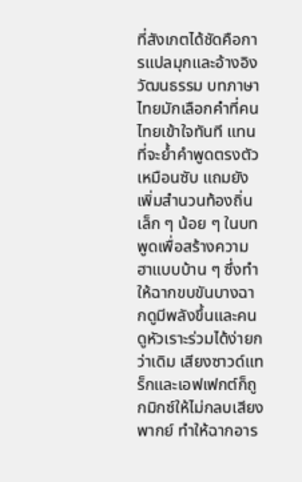ที่สังเกตได้ชัดคือการแปลมุกและอ้างอิงวัฒนธรรม บทภาษาไทยมักเลือกคำที่คนไทยเข้าใจทันที แทนที่จะย้ำคำพูดตรงตัวเหมือนซับ แถมยังเพิ่มสำนวนท้องถิ่นเล็ก ๆ น้อย ๆ ในบทพูดเพื่อสร้างความฮาแบบบ้าน ๆ ซึ่งทำให้ฉากขบขันบางฉากดูมีพลังขึ้นและคนดูหัวเราะร่วมได้ง่ายกว่าเดิม เสียงซาวด์แทร็กและเอฟเฟกต์ก็ถูกมิกซ์ให้ไม่กลบเสียงพากย์ ทำให้ฉากอาร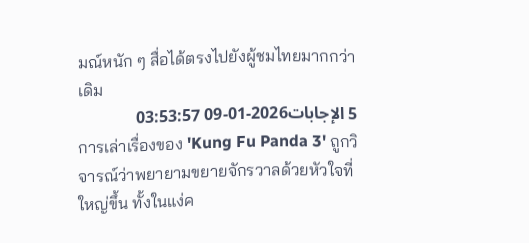มณ์หนัก ๆ สื่อได้ตรงไปยังผู้ชมไทยมากกว่าเดิม
5 الإجابات2026-01-09 03:53:57
การเล่าเรื่องของ 'Kung Fu Panda 3' ถูกวิจารณ์ว่าพยายามขยายจักรวาลด้วยหัวใจที่ใหญ่ขึ้น ทั้งในแง่ค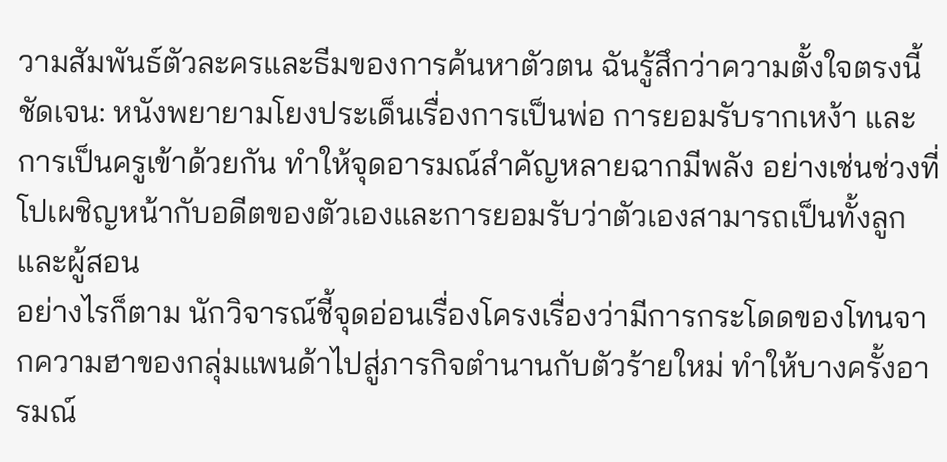วามสัมพันธ์ตัวละครและธีมของการค้นหาตัวตน ฉันรู้สึกว่าความตั้งใจตรงนี้ชัดเจน: หนังพยายามโยงประเด็นเรื่องการเป็นพ่อ การยอมรับรากเหง้า และการเป็นครูเข้าด้วยกัน ทำให้จุดอารมณ์สำคัญหลายฉากมีพลัง อย่างเช่นช่วงที่โปเผชิญหน้ากับอดีตของตัวเองและการยอมรับว่าตัวเองสามารถเป็นทั้งลูกและผู้สอน
อย่างไรก็ตาม นักวิจารณ์ชี้จุดอ่อนเรื่องโครงเรื่องว่ามีการกระโดดของโทนจากความฮาของกลุ่มแพนด้าไปสู่ภารกิจตำนานกับตัวร้ายใหม่ ทำให้บางครั้งอารมณ์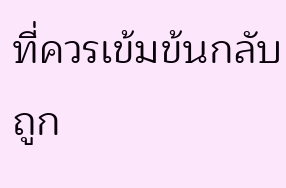ที่ควรเข้มข้นกลับถูก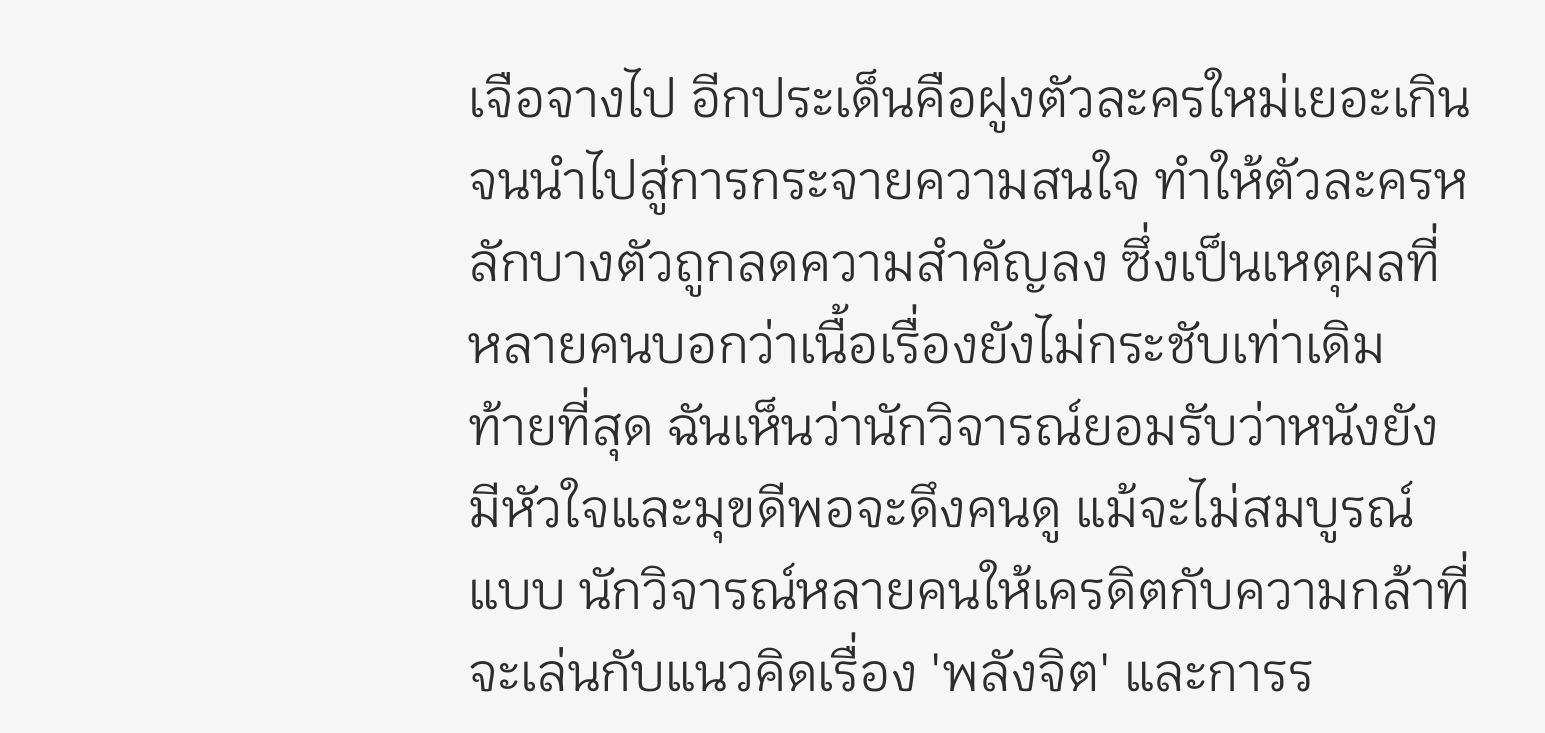เจือจางไป อีกประเด็นคือฝูงตัวละครใหม่เยอะเกิน จนนำไปสู่การกระจายความสนใจ ทำให้ตัวละครหลักบางตัวถูกลดความสำคัญลง ซึ่งเป็นเหตุผลที่หลายคนบอกว่าเนื้อเรื่องยังไม่กระชับเท่าเดิม
ท้ายที่สุด ฉันเห็นว่านักวิจารณ์ยอมรับว่าหนังยังมีหัวใจและมุขดีพอจะดึงคนดู แม้จะไม่สมบูรณ์แบบ นักวิจารณ์หลายคนให้เครดิตกับความกล้าที่จะเล่นกับแนวคิดเรื่อง 'พลังจิต' และการร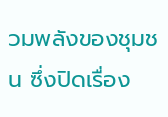วมพลังของชุมชน ซึ่งปิดเรื่อง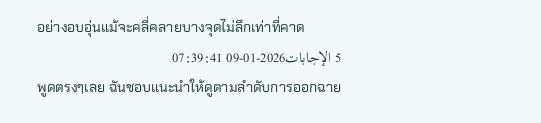อย่างอบอุ่นแม้จะคลี่คลายบางจุดไม่ลึกเท่าที่คาด
5 الإجابات2026-01-09 07:39:41
พูดตรงๆเลย ฉันชอบแนะนำให้ดูตามลำดับการออกฉาย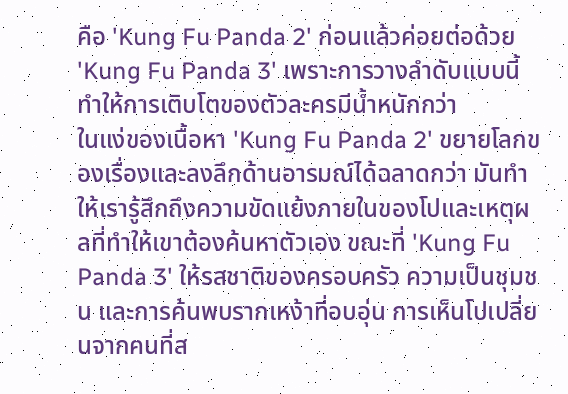คือ 'Kung Fu Panda 2' ก่อนแล้วค่อยต่อด้วย 'Kung Fu Panda 3' เพราะการวางลำดับแบบนี้ทำให้การเติบโตของตัวละครมีน้ำหนักกว่า
ในแง่ของเนื้อหา 'Kung Fu Panda 2' ขยายโลกของเรื่องและลงลึกด้านอารมณ์ได้ฉลาดกว่า มันทำให้เรารู้สึกถึงความขัดแย้งภายในของโปและเหตุผลที่ทำให้เขาต้องค้นหาตัวเอง ขณะที่ 'Kung Fu Panda 3' ให้รสชาติของครอบครัว ความเป็นชุมชน และการค้นพบรากเหง้าที่อบอุ่น การเห็นโปเปลี่ยนจากคนที่ส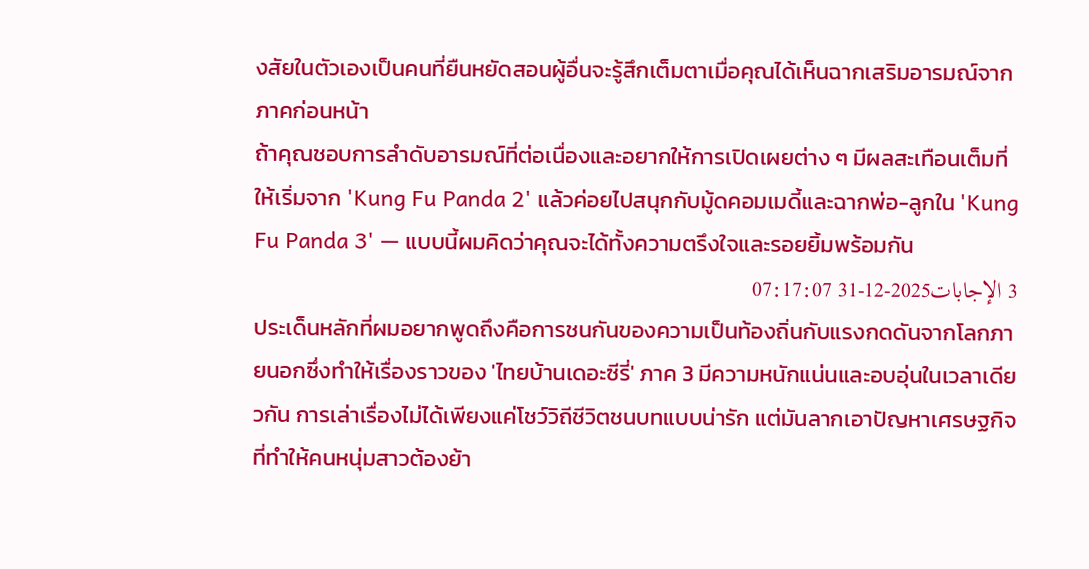งสัยในตัวเองเป็นคนที่ยืนหยัดสอนผู้อื่นจะรู้สึกเต็มตาเมื่อคุณได้เห็นฉากเสริมอารมณ์จากภาคก่อนหน้า
ถ้าคุณชอบการลำดับอารมณ์ที่ต่อเนื่องและอยากให้การเปิดเผยต่าง ๆ มีผลสะเทือนเต็มที่ ให้เริ่มจาก 'Kung Fu Panda 2' แล้วค่อยไปสนุกกับมู้ดคอมเมดี้และฉากพ่อ-ลูกใน 'Kung Fu Panda 3' — แบบนี้ผมคิดว่าคุณจะได้ทั้งความตรึงใจและรอยยิ้มพร้อมกัน
3 الإجابات2025-12-31 07:17:07
ประเด็นหลักที่ผมอยากพูดถึงคือการชนกันของความเป็นท้องถิ่นกับแรงกดดันจากโลกภายนอกซึ่งทำให้เรื่องราวของ 'ไทยบ้านเดอะซีรี่' ภาค 3 มีความหนักแน่นและอบอุ่นในเวลาเดียวกัน การเล่าเรื่องไม่ได้เพียงแค่โชว์วิถีชีวิตชนบทแบบน่ารัก แต่มันลากเอาปัญหาเศรษฐกิจที่ทำให้คนหนุ่มสาวต้องย้า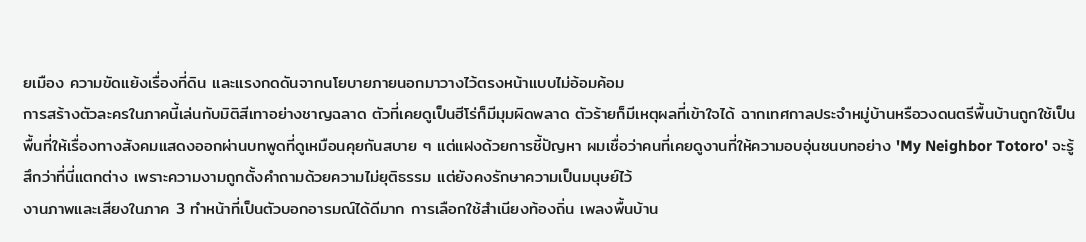ยเมือง ความขัดแย้งเรื่องที่ดิน และแรงกดดันจากนโยบายภายนอกมาวางไว้ตรงหน้าแบบไม่อ้อมค้อม
การสร้างตัวละครในภาคนี้เล่นกับมิติสีเทาอย่างชาญฉลาด ตัวที่เคยดูเป็นฮีโร่ก็มีมุมผิดพลาด ตัวร้ายก็มีเหตุผลที่เข้าใจได้ ฉากเทศกาลประจำหมู่บ้านหรือวงดนตรีพื้นบ้านถูกใช้เป็นพื้นที่ให้เรื่องทางสังคมแสดงออกผ่านบทพูดที่ดูเหมือนคุยกันสบาย ๆ แต่แฝงด้วยการชี้ปัญหา ผมเชื่อว่าคนที่เคยดูงานที่ให้ความอบอุ่นชนบทอย่าง 'My Neighbor Totoro' จะรู้สึกว่าที่นี่แตกต่าง เพราะความงามถูกตั้งคำถามด้วยความไม่ยุติธรรม แต่ยังคงรักษาความเป็นมนุษย์ไว้
งานภาพและเสียงในภาค 3 ทำหน้าที่เป็นตัวบอกอารมณ์ได้ดีมาก การเลือกใช้สำเนียงท้องถิ่น เพลงพื้นบ้าน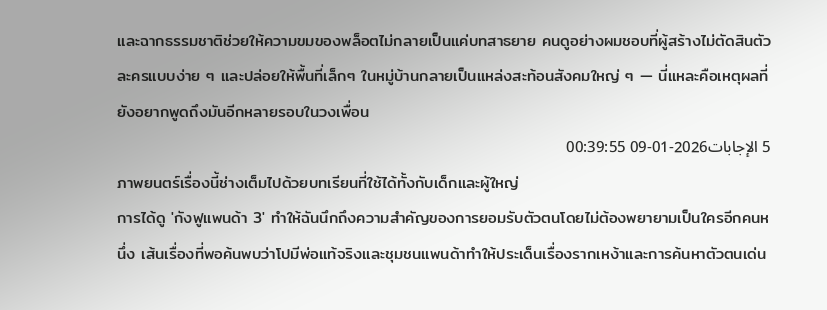และฉากธรรมชาติช่วยให้ความขมของพล็อตไม่กลายเป็นแค่บทสาธยาย คนดูอย่างผมชอบที่ผู้สร้างไม่ตัดสินตัวละครแบบง่าย ๆ และปล่อยให้พื้นที่เล็กๆ ในหมู่บ้านกลายเป็นแหล่งสะท้อนสังคมใหญ่ ๆ — นี่แหละคือเหตุผลที่ยังอยากพูดถึงมันอีกหลายรอบในวงเพื่อน
5 الإجابات2026-01-09 00:39:55
ภาพยนตร์เรื่องนี้ช่างเต็มไปด้วยบทเรียนที่ใช้ได้ทั้งกับเด็กและผู้ใหญ่
การได้ดู 'กังฟูแพนด้า 3' ทำให้ฉันนึกถึงความสำคัญของการยอมรับตัวตนโดยไม่ต้องพยายามเป็นใครอีกคนหนึ่ง เส้นเรื่องที่พอค้นพบว่าโปมีพ่อแท้จริงและชุมชนแพนด้าทำให้ประเด็นเรื่องรากเหง้าและการค้นหาตัวตนเด่น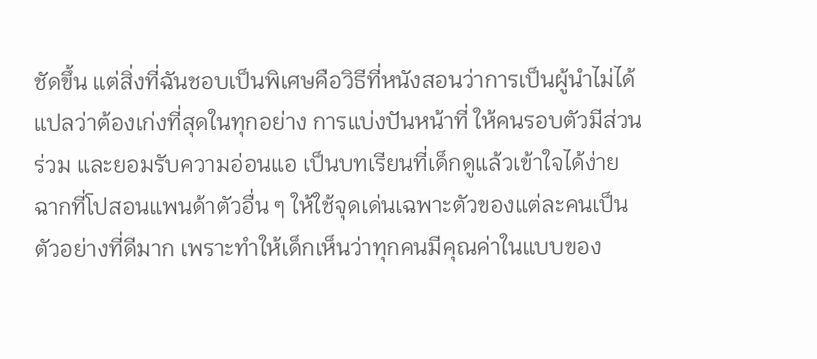ชัดขึ้น แต่สิ่งที่ฉันชอบเป็นพิเศษคือวิธีที่หนังสอนว่าการเป็นผู้นำไม่ได้แปลว่าต้องเก่งที่สุดในทุกอย่าง การแบ่งปันหน้าที่ ให้คนรอบตัวมีส่วนร่วม และยอมรับความอ่อนแอ เป็นบทเรียนที่เด็กดูแล้วเข้าใจได้ง่าย
ฉากที่โปสอนแพนด้าตัวอื่น ๆ ให้ใช้จุดเด่นเฉพาะตัวของแต่ละคนเป็นตัวอย่างที่ดีมาก เพราะทำให้เด็กเห็นว่าทุกคนมีคุณค่าในแบบของ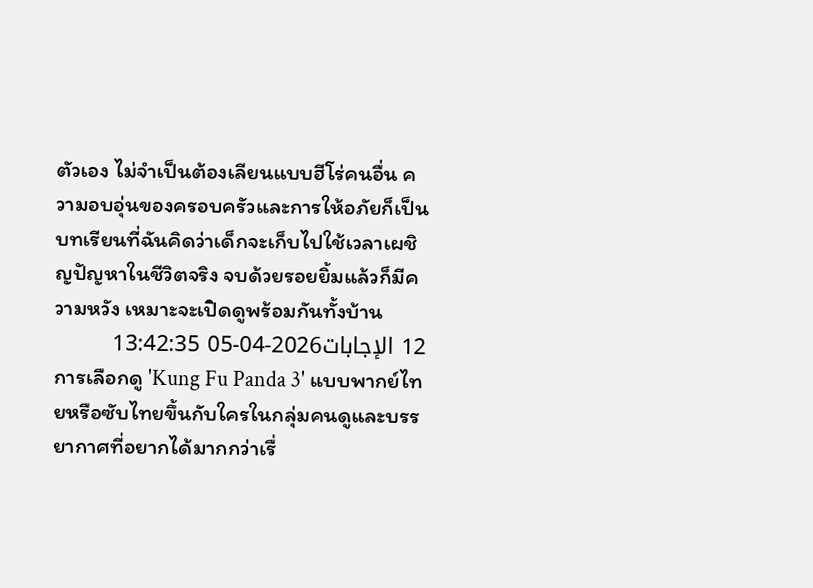ตัวเอง ไม่จำเป็นต้องเลียนแบบฮีโร่คนอื่น ความอบอุ่นของครอบครัวและการให้อภัยก็เป็นบทเรียนที่ฉันคิดว่าเด็กจะเก็บไปใช้เวลาเผชิญปัญหาในชีวิตจริง จบด้วยรอยยิ้มแล้วก็มีความหวัง เหมาะจะเปิดดูพร้อมกันทั้งบ้าน
12 الإجابات2026-04-05 13:42:35
การเลือกดู 'Kung Fu Panda 3' แบบพากย์ไทยหรือซับไทยขึ้นกับใครในกลุ่มคนดูและบรรยากาศที่อยากได้มากกว่าเรื่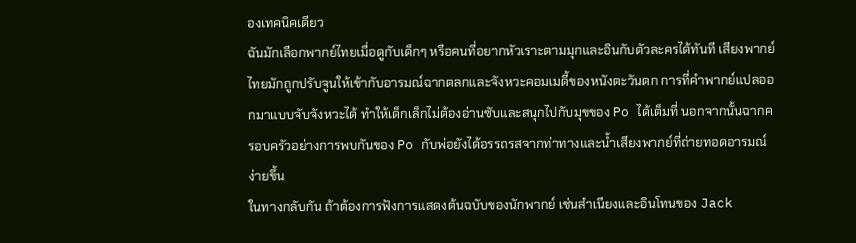องเทคนิคเดียว
ฉันมักเลือกพากย์ไทยเมื่อดูกับเด็กๆ หรือคนที่อยากหัวเราะตามมุกและอินกับตัวละครได้ทันที เสียงพากย์ไทยมักถูกปรับจูนให้เข้ากับอารมณ์ฉากตลกและจังหวะคอมเมดี้ของหนังตะวันตก การที่คำพากย์แปลออกมาแบบจับจังหวะได้ ทำให้เด็กเล็กไม่ต้องอ่านซับและสนุกไปกับมุขของ Po ได้เต็มที่ นอกจากนั้นฉากครอบครัวอย่างการพบกันของ Po กับพ่อยังได้อรรถรสจากท่าทางและน้ำเสียงพากย์ที่ถ่ายทอดอารมณ์ง่ายขึ้น
ในทางกลับกัน ถ้าต้องการฟังการแสดงต้นฉบับของนักพากย์ เช่นสำเนียงและอินโทนของ Jack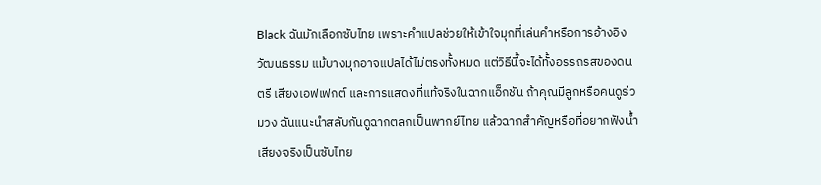Black ฉันมักเลือกซับไทย เพราะคำแปลช่วยให้เข้าใจมุกที่เล่นคำหรือการอ้างอิงวัฒนธรรม แม้บางมุกอาจแปลได้ไม่ตรงทั้งหมด แต่วิธีนี้จะได้ทั้งอรรถรสของดนตรี เสียงเอฟเฟกต์ และการแสดงที่แท้จริงในฉากแอ็กชัน ถ้าคุณมีลูกหรือคนดูร่วมวง ฉันแนะนำสลับกันดูฉากตลกเป็นพากย์ไทย แล้วฉากสำคัญหรือที่อยากฟังน้ำเสียงจริงเป็นซับไทย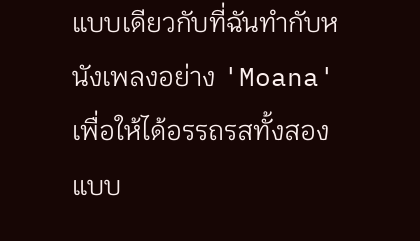แบบเดียวกับที่ฉันทำกับหนังเพลงอย่าง 'Moana' เพื่อให้ได้อรรถรสทั้งสองแบบ